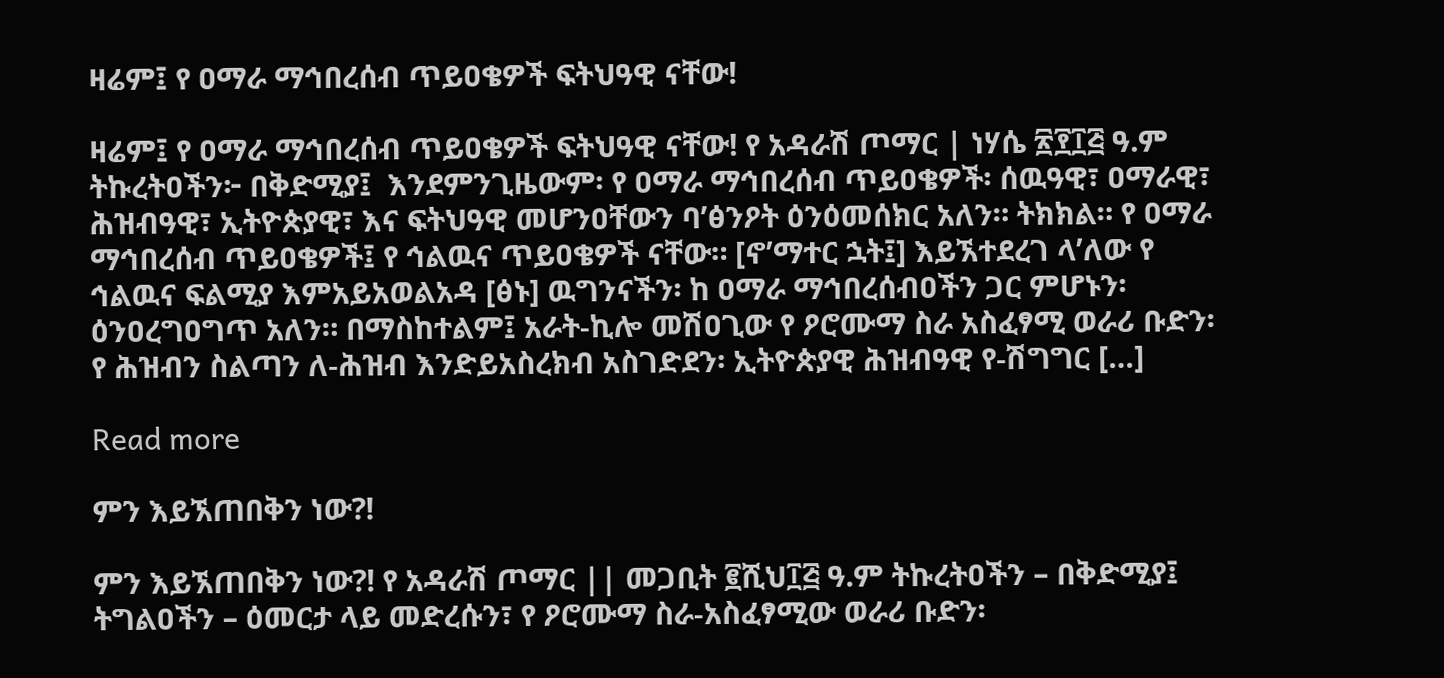ዛሬም፤ የ ዐማራ ማኅበረሰብ ጥይዐቄዎች ፍትህዓዊ ናቸው!

ዛሬም፤ የ ዐማራ ማኅበረሰብ ጥይዐቄዎች ፍትህዓዊ ናቸው! የ አዳራሽ ጦማር | ነሃሴ ፳፻፲፭ ዓ.ም ትኩረትዐችን፦ በቅድሚያ፤  እንደምንጊዜውም፡ የ ዐማራ ማኅበረሰብ ጥይዐቄዎች፡ ሰዉዓዊ፣ ዐማራዊ፣ ሕዝብዓዊ፣ ኢትዮጵያዊ፣ እና ፍትህዓዊ መሆንዐቸውን ባ’ፅንዖት ዕንዕመሰክር አለን። ትክክል። የ ዐማራ ማኅበረሰብ ጥይዐቄዎች፤ የ ኅልዉና ጥይዐቄዎች ናቸው። [ኖ’ማተር ኋት፤] እይኧተደረገ ላ’ለው የ ኅልዉና ፍልሚያ እምአይአወልአዳ [ፅኑ] ዉግንናችን፡ ከ ዐማራ ማኅበረሰብዐችን ጋር ምሆኑን፡ ዕንዐረግዐግጥ አለን። በማስከተልም፤ አራት-ኪሎ መሽዐጊው የ ዖሮሙማ ስራ አስፈፃሚ ወራሪ ቡድን፡ የ ሕዝብን ስልጣን ለ-ሕዝብ እንድይአስረክብ አስገድደን፡ ኢትዮጵያዊ ሕዝብዓዊ የ-ሽግግር […]

Read more

ምን እይኧጠበቅን ነው?!

ምን እይኧጠበቅን ነው?! የ አዳራሽ ጦማር || መጋቢት ፪ሺህ፲፭ ዓ.ም ትኩረትዐችን – በቅድሚያ፤ ትግልዐችን – ዕመርታ ላይ መድረሱን፣ የ ዖሮሙማ ስራ-አስፈፃሚው ወራሪ ቡድን፡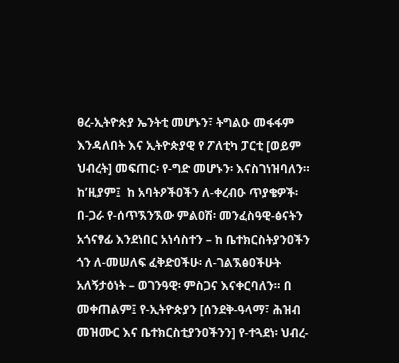ፀረ-ኢትዮጵያ ኤንትቲ መሆኑን፣ ትግልዑ መፋፋም እንዳለበት እና ኢትዮጵያዊ የ ፖለቲካ ፓርቲ [ወይም ህብረት] መፍጠር፡ የ-ግድ መሆኑን፡ እናስገነዝባለን። ከ’ዚያም፤  ከ አባትዖችዐችን ለ-ቀረብዑ ጥያቄዎች፡ በ-ጋራ የ-ሰጥኧንኧው ምልዐሽ፡ መንፈስዓዊ-ፅናትን አጎናፃፊ እንደነበር አነሳስተን – ከ ቤተክርስትያንዐችን ጎን ለ-መሠለፍ ፈቅድዐችሁ፡ ለ-ገልኧፅዐችሁት አለኝታዕነት – ወገንዓዊ፡ ምስጋና እናቀርባለን። በ መቀጠልም፤ የ-ኢትዮጵያን [ሰንደቅ-ዓላማ፣ ሕዝብ መዝሙር እና ቤተክርስቲያንዐችንን] የ-ተጓደነ፡ ህብረ-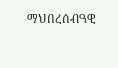ማህበረሰብዓዊ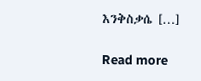እንቅስቃሴ […]

Read more